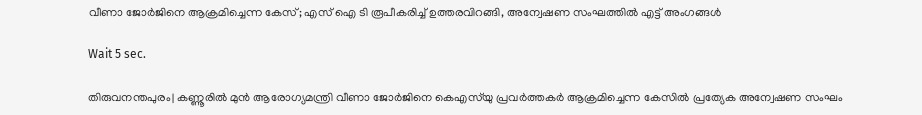വീണാ ജോർജിനെ ആക്രമിച്ചെന്ന കേസ്; എസ്‌ ഐ ടി രൂപീകരിച്ച് ഉത്തരവിറങ്ങി, അന്വേഷണ സംഘത്തിൽ എട്ട് അംഗങ്ങൾ

Wait 5 sec.

തിരുവനന്തപുരം| കണ്ണൂരിൽ മുൻ ആരോഗ്യമന്ത്രി വീണാ ജോർജിനെ കെഎസ്‌യു പ്രവർത്തകർ ആക്രമിച്ചെന്ന കേസിൽ പ്രത്യേക അന്വേഷണ സംഘം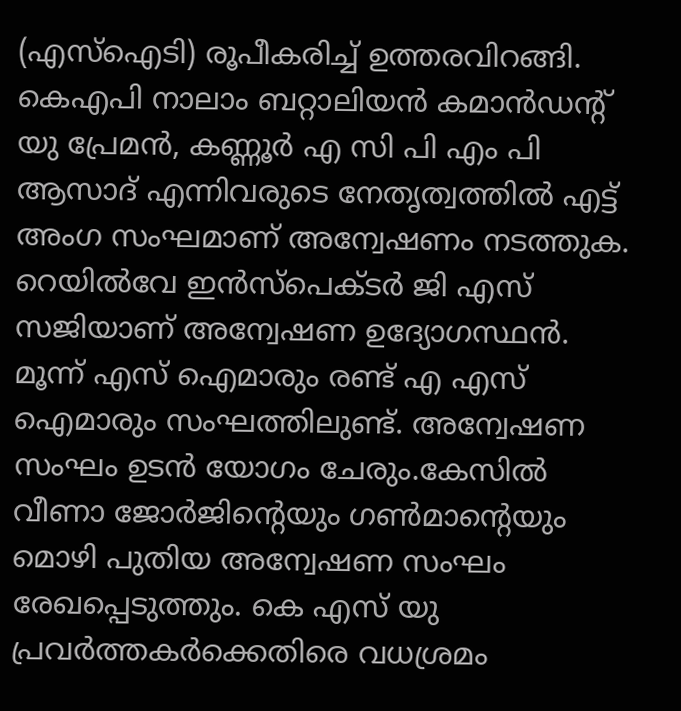(എസ്‌ഐടി) രൂപീകരിച്ച് ഉത്തരവിറങ്ങി. കെഎപി നാലാം ബറ്റാലിയൻ കമാൻഡന്റ് യു പ്രേമൻ, കണ്ണൂർ എ സി പി എം പി ആസാദ് എന്നിവരുടെ നേതൃത്വത്തിൽ എട്ട് അംഗ സംഘമാണ് അന്വേഷണം നടത്തുക. റെയിൽവേ ഇൻസ്പെക്ടർ ജി എസ് സജിയാണ് അന്വേഷണ ഉദ്യോഗസ്ഥൻ. മൂന്ന് എസ്‌ ഐമാരും രണ്ട് എ എസ്‌ ഐമാരും സംഘത്തിലുണ്ട്. അന്വേഷണ സംഘം ഉടൻ യോഗം ചേരും.കേസിൽ വീണാ ജോർജിന്റെയും ഗൺമാന്റെയും മൊഴി പുതിയ അന്വേഷണ സംഘം രേഖപ്പെടുത്തും. കെ എസ്‌ യു പ്രവർത്തകർക്കെതിരെ വധശ്രമം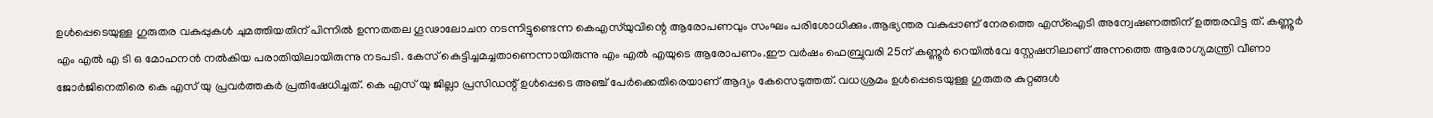ഉൾപ്പെടെയുള്ള ഗുരുതര വകുപ്പുകൾ ചുമത്തിയതിന് പിന്നിൽ ഉന്നതതല ഗൂഢാലോചന നടന്നിട്ടുണ്ടെന്ന കെഎസ്‌യുവിന്റെ ആരോപണവും സംഘം പരിശോധിക്കും.ആഭ്യന്തര വകുപ്പാണ് നേരത്തെ എസ്‌ഐടി അന്വേഷണത്തിന് ഉത്തരവിട്ട ത്. കണ്ണൂർ എം എൽ എ ടി ഒ മോഹനൻ നൽകിയ പരാതിയിലായിരുന്നു നടപടി. കേസ് കെട്ടിച്ചമച്ചതാണെന്നായിരുന്നു എം എൽ എയുടെ ആരോപണം.ഈ വർഷം ഫെബ്രുവരി 25ന് കണ്ണൂർ റെയിൽവേ സ്റ്റേഷനിലാണ് അന്നത്തെ ആരോഗ്യമന്ത്രി വീണാ ജോർജിനെതിരെ കെ എസ്‌ യു പ്രവർത്തകർ പ്രതിഷേധിച്ചത്. കെ എസ്‌ യു ജില്ലാ പ്രസിഡന്റ് ഉൾപ്പെടെ അഞ്ച് പേർക്കെതിരെയാണ് ആദ്യം കേസെടുത്തത്. വധശ്രമം ഉൾപ്പെടെയുള്ള ഗുരുതര കുറ്റങ്ങൾ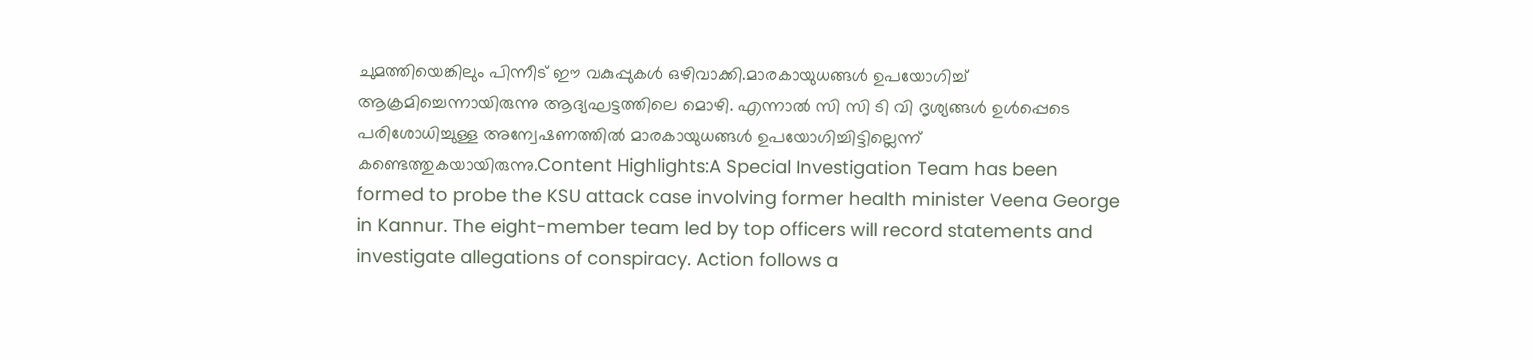ചുമത്തിയെങ്കിലും പിന്നീട് ഈ വകുപ്പുകൾ ഒഴിവാക്കി.മാരകായുധങ്ങൾ ഉപയോഗിച്ച് ആക്രമിച്ചെന്നായിരുന്നു ആദ്യഘട്ടത്തിലെ മൊഴി. എന്നാൽ സി സി ടി വി ദൃശ്യങ്ങൾ ഉൾപ്പെടെ പരിശോധിച്ചുള്ള അന്വേഷണത്തിൽ മാരകായുധങ്ങൾ ഉപയോഗിച്ചിട്ടില്ലെന്ന് കണ്ടെത്തുകയായിരുന്നു.Content Highlights:A Special Investigation Team has been formed to probe the KSU attack case involving former health minister Veena George in Kannur. The eight-member team led by top officers will record statements and investigate allegations of conspiracy. Action follows a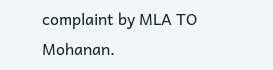complaint by MLA TO Mohanan.